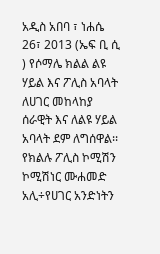አዲስ አበባ ፣ ነሐሴ 26፣ 2013 (ኤፍ ቢ ሲ ) የሶማሌ ክልል ልዩ ሃይል እና ፖሊስ አባላት ለሀገር መከላከያ ሰራዊት እና ለልዩ ሃይል አባላት ደም ለግሰዋል፡፡
የክልሉ ፖሊስ ኮሚሽን ኮሚሽነር ሙሐመድ አሊ÷የሀገር አንድነትን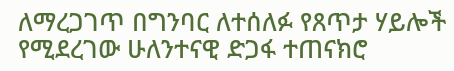ለማረጋገጥ በግንባር ለተሰለፉ የጸጥታ ሃይሎች የሚደረገው ሁለንተናዊ ድጋፋ ተጠናክሮ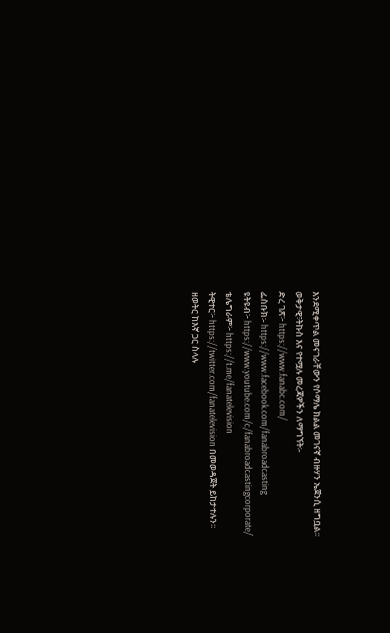እንደሚቀጥል መናገራቸውን የሶማሌ ክልል መገናኛ ብዙሃን ኤጀንሲ ዘግቧል፡፡
ወቅታዊ፣ትኩስ እና የተሟሉ መረጃዎችን ለማግኘት፡-
ድረ ገጽ፦ https://www.fanabc.com/
ፌስቡክ፡- https://www.facebook.com/fanabroadcasting
ዩትዩብ፦ https://www.youtube.com/c/fanabroadcastingcorporate/
ቴሌግራም፦ https://t.me/fanatelevision
ትዊተር፦ https://twitter.com/fanatelevision በመወዳጀት ይከታተሉን፡፡
ዘወትር ከእኛ ጋር ስላሉ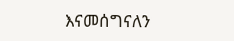እናመሰግናለን